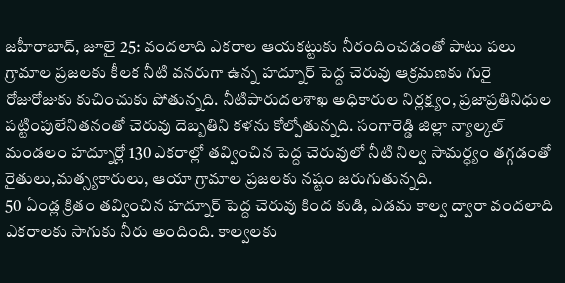జహీరాబాద్, జూలై 25: వందలాది ఎకరాల ఆయకట్టుకు నీరందించడంతో పాటు పలు గ్రామాల ప్రజలకు కీలక నీటి వనరుగా ఉన్న హద్నూర్ పెద్ద చెరువు ఆక్రమణకు గురై రోజురోజుకు కుచించుకు పోతున్నది. నీటిపారుదలశాఖ అధికారుల నిర్లక్ష్యం, ప్రజాప్రతినిధుల పట్టింపులేనితనంతో చెరువు దెబ్బతిని కళను కోల్పోతున్నది. సంగారెడ్డి జిల్లా న్యాల్కల్ మండలం హద్నూర్లో 130 ఎకరాల్లో తవ్వించిన పెద్ద చెరువులో నీటి నిల్వ సామర్ధ్యం తగ్గడంతో రైతులు,మత్స్యకారులు, ఆయా గ్రామాల ప్రజలకు నష్టం జరుగుతున్నది.
50 ఏండ్ల క్రితం తవ్వించిన హద్నూర్ పెద్ద చెరువు కింద కుడి, ఎడమ కాల్వ ద్వారా వందలాది ఎకరాలకు సాగుకు నీరు అందింది. కాల్వలకు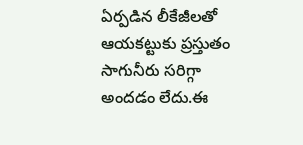ఏర్పడిన లీకేజీలతో ఆయకట్టుకు ప్రస్తుతం సాగునీరు సరిగ్గా అందడం లేదు.ఈ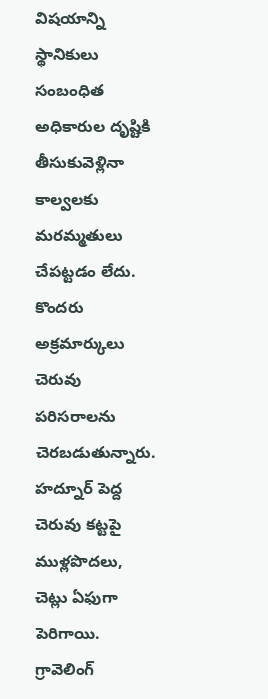విషయాన్ని స్థానికులు సంబంధిత అధికారుల దృష్టికి తీసుకువెళ్లినా కాల్వలకు మరమ్మతులు చేపట్టడం లేదు. కొందరు అక్రమార్కులు చెరువు పరిసరాలను చెరబడుతున్నారు. హద్నూర్ పెద్ద చెరువు కట్టపై ముళ్లపొదలు, చెట్లు ఏఫుగా పెరిగాయి. గ్రావెలింగ్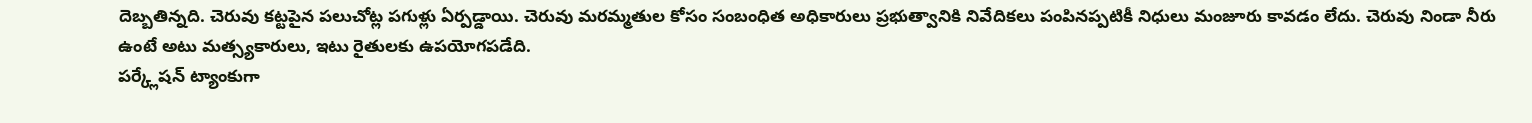దెబ్బతిన్నది. చెరువు కట్టపైన పలుచోట్ల పగుళ్లు ఏర్పడ్డాయి. చెరువు మరమ్మతుల కోసం సంబంధిత అధికారులు ప్రభుత్వానికి నివేదికలు పంపినప్పటికీ నిధులు మంజూరు కావడం లేదు. చెరువు నిండా నీరు ఉంటే అటు మత్స్యకారులు, ఇటు రైతులకు ఉపయోగపడేది.
పర్క్లేషన్ ట్యాంకుగా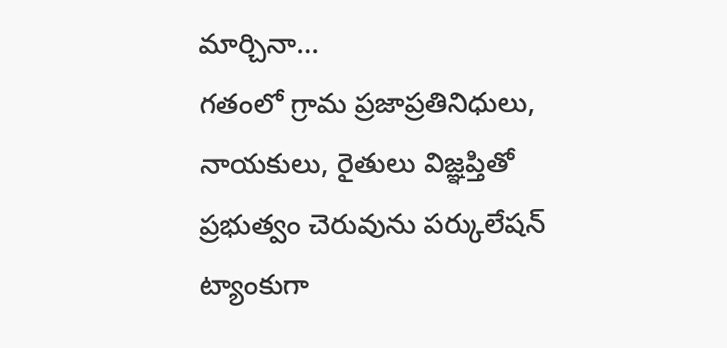మార్చినా…
గతంలో గ్రామ ప్రజాప్రతినిధులు, నాయకులు, రైతులు విజ్ఞప్తితో ప్రభుత్వం చెరువును పర్కులేషన్ ట్యాంకుగా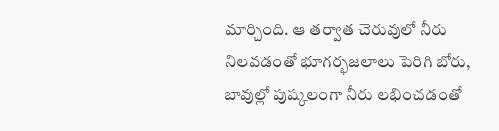మార్చింది. ఆ తర్వాత చెరువులో నీరు నిలవడంతో భూగర్భజలాలు పెరిగి బోరు, బావుల్లో పుష్కలంగా నీరు లభించడంతో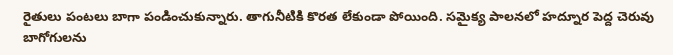రైతులు పంటలు బాగా పండించుకున్నారు. తాగునీటికి కొరత లేకుండా పోయింది. సమైక్య పాలనలో హద్నూర పెద్ద చెరువు బాగోగులను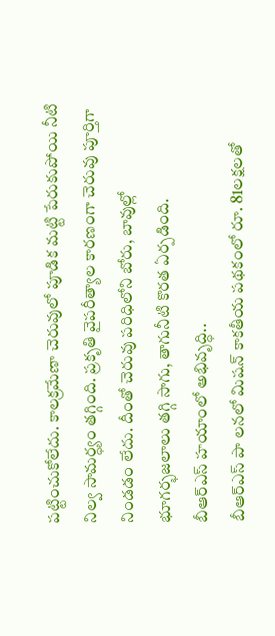పట్టించుకోలేదు. కాలక్రమేణా చెరువులో పూడిక మట్టి పేరుకుపోయి నీటి నిల్వ సామర్ధ్యం తగ్గింది. ప్రకృతి వైపరీత్యాల కారణంగా చెరువు పూర్తిగా నిండడం లేదు. దీంతో చెరువు పరిధిలోని బోరు, బావుల్లో భూగర్భజలాలు తగ్గి సాగు, తాగునీటి కొరత ఏర్పడింది.
బీఆర్ఎస్ హయాంలో అభివృద్ధి..
బీఆర్ఎస్ పా లనలో మిషన్ కాకతీయ పథకంలో రూ. 81లక్షలతో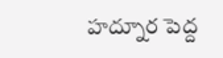హద్నూర పెద్ద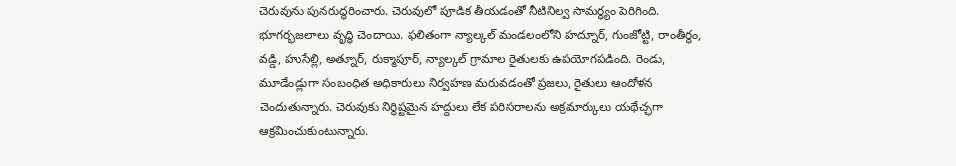చెరువును పునరుద్ధరించారు. చెరువులో పూడిక తీయడంతో నీటినిల్వ సామర్థ్యం పెరిగింది. భూగర్భజలాలు వృద్ధి చెందాయి. ఫలితంగా న్యాల్కల్ మండలంలోని హద్నూర్, గుంజోట్టి, రాంతీర్థం, వడ్డి, హుసేల్లి, అత్నూర్, రుక్మాపూర్, న్యాల్కల్ గ్రామాల రైతులకు ఉపయోగపడింది. రెండు, మూడేండ్లుగా సంబంధిత అధికారులు నిర్వహణ మరువడంతో ప్రజలు, రైతులు ఆందోళన చెందుతున్నారు. చెరువుకు నిర్థిష్టమైన హద్దులు లేక పరిసరాలను అక్రమార్కులు యథేచ్ఛగా ఆక్రమించుకుంటున్నారు.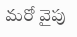మరో వైపు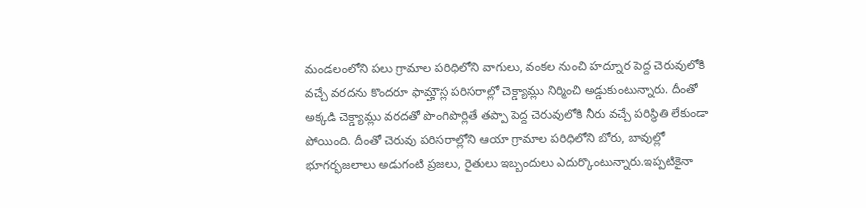మండలంలోని పలు గ్రామాల పరిధిలోని వాగులు, వంకల నుంచి హద్నూర పెద్ద చెరువులోకి వచ్చే వరదను కొందరూ ఫామ్హౌస్ల పరిసరాల్లో చెక్డ్యామ్లు నిర్మించి అడ్డుకుంటున్నారు. దీంతో అక్కడి చెక్డ్యామ్లు వరదతో పొంగిపొర్లితే తప్పా పెద్ద చెరువులోకి నీరు వచ్చే పరిస్థితి లేకుండా పోయింది. దీంతో చెరువు పరిసరాల్లోని ఆయా గ్రామాల పరిధిలోని బోరు, బావుల్లో భూగర్భజలాలు అడుగంటి ప్రజలు, రైతులు ఇబ్బందులు ఎదుర్కొంటున్నారు.ఇప్పటికైనా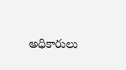అధికారులు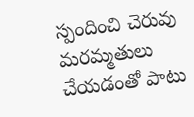స్పందించి చెరువు మరమ్మతులు చేయడంతో పాటు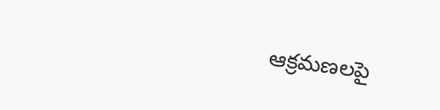ఆక్రమణలపై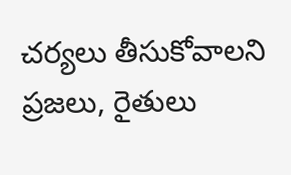చర్యలు తీసుకోవాలని ప్రజలు, రైతులు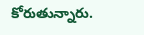కోరుతున్నారు.